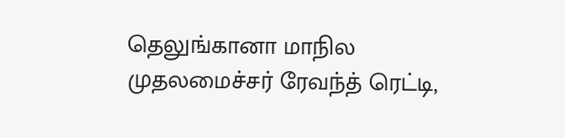தெலுங்கானா மாநில முதலமைச்சர் ரேவந்த் ரெட்டி,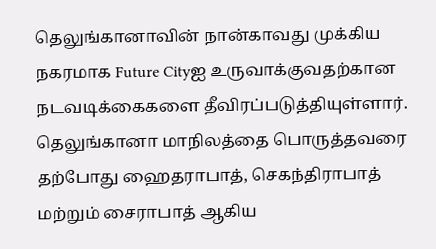தெலுங்கானாவின் நான்காவது முக்கிய நகரமாக Future Cityஐ உருவாக்குவதற்கான நடவடிக்கைகளை தீவிரப்படுத்தியுள்ளார். தெலுங்கானா மாநிலத்தை பொருத்தவரை தற்போது ஹைதராபாத், செகந்திராபாத் மற்றும் சைராபாத் ஆகிய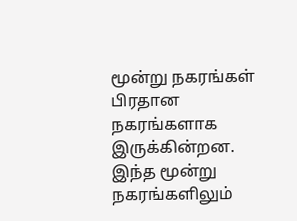மூன்று நகரங்கள் பிரதான நகரங்களாக இருக்கின்றன.
இந்த மூன்று நகரங்களிலும்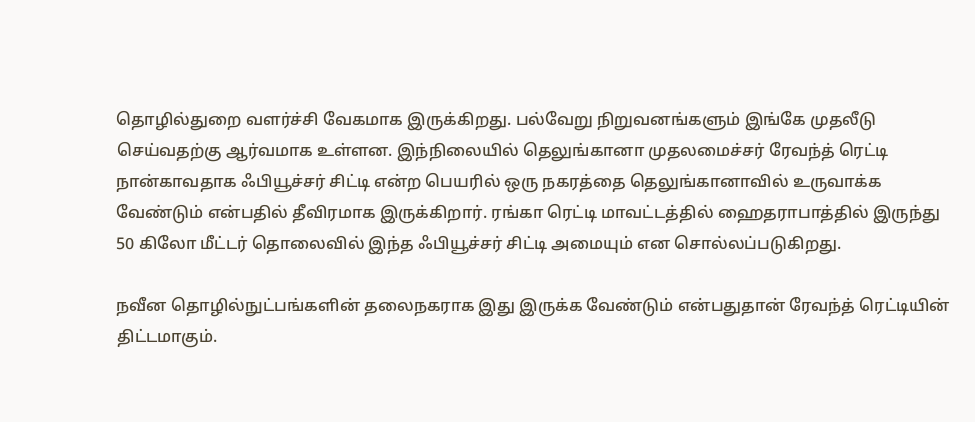தொழில்துறை வளர்ச்சி வேகமாக இருக்கிறது. பல்வேறு நிறுவனங்களும் இங்கே முதலீடு செய்வதற்கு ஆர்வமாக உள்ளன. இந்நிலையில் தெலுங்கானா முதலமைச்சர் ரேவந்த் ரெட்டி நான்காவதாக ஃபியூச்சர் சிட்டி என்ற பெயரில் ஒரு நகரத்தை தெலுங்கானாவில் உருவாக்க வேண்டும் என்பதில் தீவிரமாக இருக்கிறார். ரங்கா ரெட்டி மாவட்டத்தில் ஹைதராபாத்தில் இருந்து 50 கிலோ மீட்டர் தொலைவில் இந்த ஃபியூச்சர் சிட்டி அமையும் என சொல்லப்படுகிறது.

நவீன தொழில்நுட்பங்களின் தலைநகராக இது இருக்க வேண்டும் என்பதுதான் ரேவந்த் ரெட்டியின் திட்டமாகும்.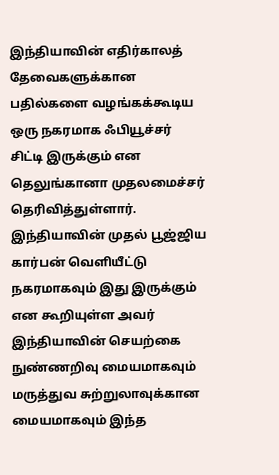இந்தியாவின் எதிர்காலத் தேவைகளுக்கான பதில்களை வழங்கக்கூடிய ஒரு நகரமாக ஃபியூச்சர் சிட்டி இருக்கும் என தெலுங்கானா முதலமைச்சர் தெரிவித்துள்ளார்.
இந்தியாவின் முதல் பூஜ்ஜிய கார்பன் வெளியீட்டு நகரமாகவும் இது இருக்கும் என கூறியுள்ள அவர் இந்தியாவின் செயற்கை நுண்ணறிவு மையமாகவும் மருத்துவ சுற்றுலாவுக்கான மையமாகவும் இந்த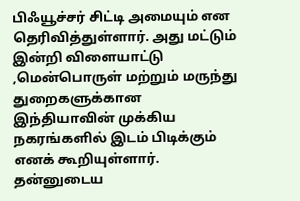பிஃயூச்சர் சிட்டி அமையும் என தெரிவித்துள்ளார். அது மட்டும் இன்றி விளையாட்டு ,மென்பொருள் மற்றும் மருந்து துறைகளுக்கான இந்தியாவின் முக்கிய நகரங்களில் இடம் பிடிக்கும் எனக் கூறியுள்ளார்.
தன்னுடைய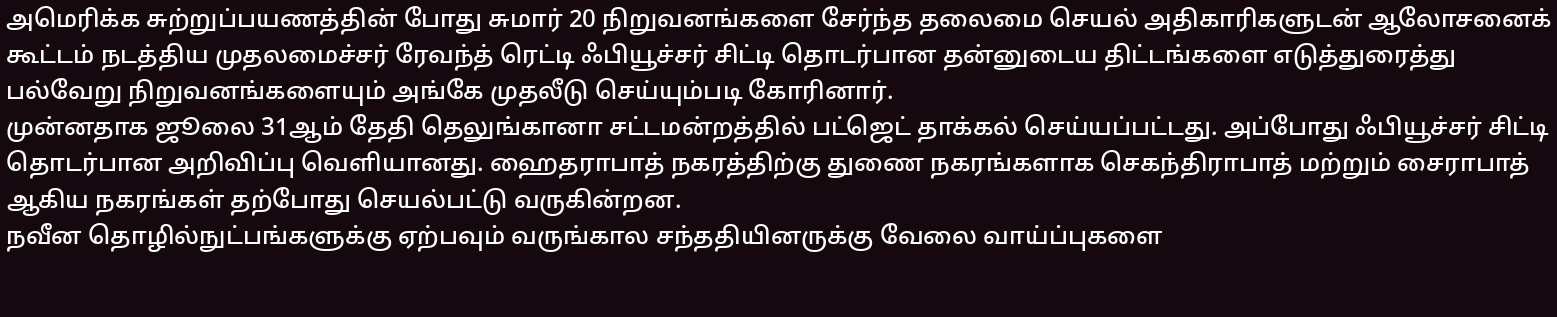அமெரிக்க சுற்றுப்பயணத்தின் போது சுமார் 20 நிறுவனங்களை சேர்ந்த தலைமை செயல் அதிகாரிகளுடன் ஆலோசனைக் கூட்டம் நடத்திய முதலமைச்சர் ரேவந்த் ரெட்டி ஃபியூச்சர் சிட்டி தொடர்பான தன்னுடைய திட்டங்களை எடுத்துரைத்து பல்வேறு நிறுவனங்களையும் அங்கே முதலீடு செய்யும்படி கோரினார்.
முன்னதாக ஜூலை 31ஆம் தேதி தெலுங்கானா சட்டமன்றத்தில் பட்ஜெட் தாக்கல் செய்யப்பட்டது. அப்போது ஃபியூச்சர் சிட்டி தொடர்பான அறிவிப்பு வெளியானது. ஹைதராபாத் நகரத்திற்கு துணை நகரங்களாக செகந்திராபாத் மற்றும் சைராபாத் ஆகிய நகரங்கள் தற்போது செயல்பட்டு வருகின்றன.
நவீன தொழில்நுட்பங்களுக்கு ஏற்பவும் வருங்கால சந்ததியினருக்கு வேலை வாய்ப்புகளை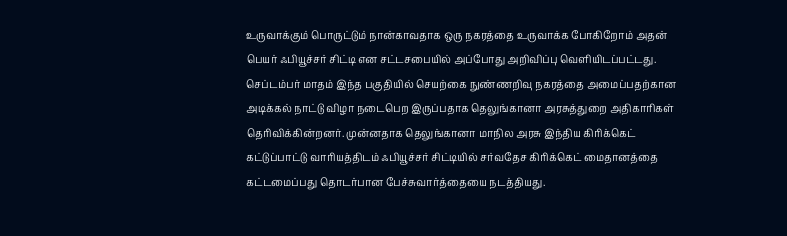உருவாக்கும் பொருட்டும் நான்காவதாக ஒரு நகரத்தை உருவாக்க போகிறோம் அதன் பெயர் ஃபியூச்சர் சிட்டி என சட்டசபையில் அப்போது அறிவிப்பு வெளியிடப்பட்டது.
செப்டம்பர் மாதம் இந்த பகுதியில் செயற்கை நுண்ணறிவு நகரத்தை அமைப்பதற்கான அடிக்கல் நாட்டு விழா நடைபெற இருப்பதாக தெலுங்கானா அரசுத்துறை அதிகாரிகள் தெரிவிக்கின்றனர். முன்னதாக தெலுங்கானா மாநில அரசு இந்திய கிரிக்கெட் கட்டுப்பாட்டு வாரியத்திடம் ஃபியூச்சர் சிட்டியில் சர்வதேச கிரிக்கெட் மைதானத்தை கட்டமைப்பது தொடர்பான பேச்சுவார்த்தையை நடத்தியது.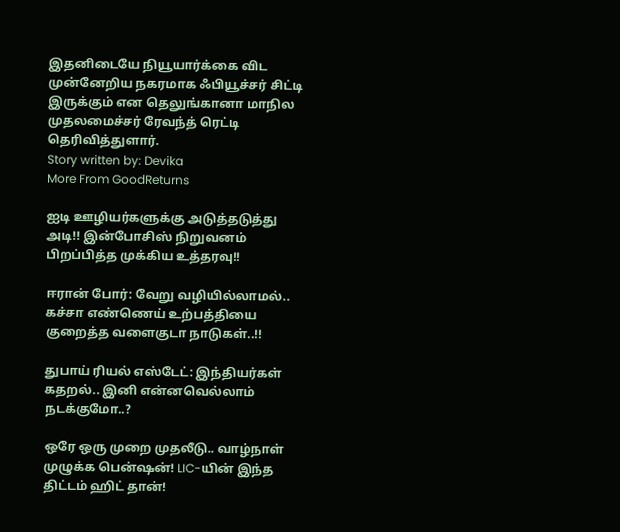இதனிடையே நியூயார்க்கை விட முன்னேறிய நகரமாக ஃபியூச்சர் சிட்டி இருக்கும் என தெலுங்கானா மாநில முதலமைச்சர் ரேவந்த் ரெட்டி தெரிவித்துளார்.
Story written by: Devika
More From GoodReturns

ஐடி ஊழியர்களுக்கு அடுத்தடுத்து அடி!! இன்போசிஸ் நிறுவனம் பிறப்பித்த முக்கிய உத்தரவு!!

ஈரான் போர்: வேறு வழியில்லாமல்.. கச்சா எண்ணெய் உற்பத்தியை குறைத்த வளைகுடா நாடுகள்..!!

துபாய் ரியல் எஸ்டேட்: இந்தியர்கள் கதறல்.. இனி என்னவெல்லாம் நடக்குமோ..?

ஒரே ஒரு முறை முதலீடு.. வாழ்நாள் முழுக்க பென்ஷன்! LIC-யின் இந்த திட்டம் ஹிட் தான்!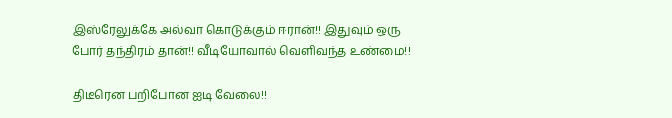இஸ்ரேலுக்கே அல்வா கொடுக்கும் ஈரான்!! இதுவும் ஒரு போர் தந்திரம் தான்!! வீடியோவால் வெளிவந்த உண்மை!!

திடீரென பறிபோன ஐடி வேலை!!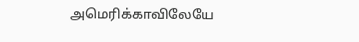அமெரிக்காவிலேயே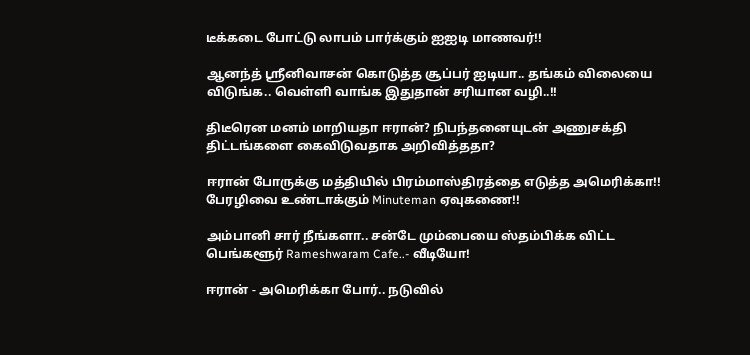டீக்கடை போட்டு லாபம் பார்க்கும் ஐஐடி மாணவர்!!

ஆனந்த் ஸ்ரீனிவாசன் கொடுத்த சூப்பர் ஐடியா.. தங்கம் விலையை விடுங்க.. வெள்ளி வாங்க இதுதான் சரியான வழி..!!

திடீரென மனம் மாறியதா ஈரான்? நிபந்தனையுடன் அணுசக்தி திட்டங்களை கைவிடுவதாக அறிவித்ததா?

ஈரான் போருக்கு மத்தியில் பிரம்மாஸ்திரத்தை எடுத்த அமெரிக்கா!! பேரழிவை உண்டாக்கும் Minuteman ஏவுகணை!!

அம்பானி சார் நீங்களா.. சன்டே மும்பையை ஸ்தம்பிக்க விட்ட பெங்களூர் Rameshwaram Cafe..- வீடியோ!

ஈரான் - அமெரிக்கா போர்.. நடுவில்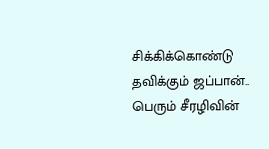சிக்கிக்கொண்டு தவிக்கும் ஜப்பான்.. பெரும் சீரழிவின்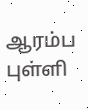ஆரம்ப புள்ளி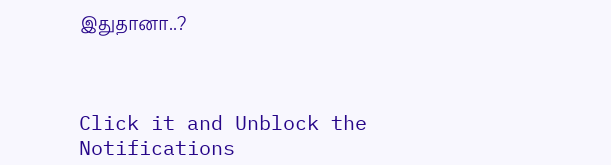இதுதானா..?



Click it and Unblock the Notifications